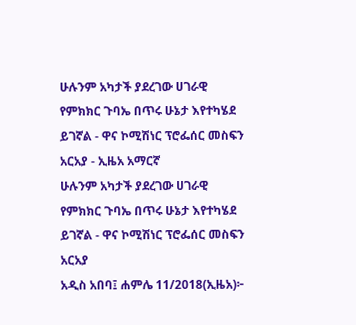ሁሉንም አካታች ያደረገው ሀገራዊ የምክክር ጉባኤ በጥሩ ሁኔታ እየተካሄደ ይገኛል - ዋና ኮሚሽነር ፕሮፌሰር መስፍን አርአያ - ኢዜአ አማርኛ
ሁሉንም አካታች ያደረገው ሀገራዊ የምክክር ጉባኤ በጥሩ ሁኔታ እየተካሄደ ይገኛል - ዋና ኮሚሽነር ፕሮፌሰር መስፍን አርአያ
አዲስ አበባ፤ ሐምሌ 11/2018(ኢዜአ)፦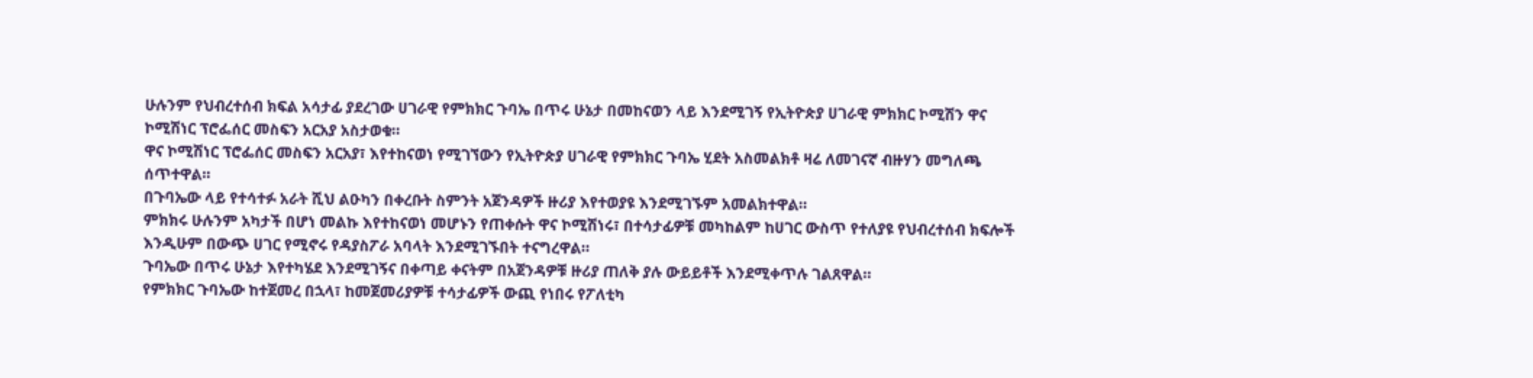ሁሉንም የህብረተሰብ ክፍል አሳታፊ ያደረገው ሀገራዊ የምክክር ጉባኤ በጥሩ ሁኔታ በመከናወን ላይ እንደሚገኝ የኢትዮጵያ ሀገራዊ ምክክር ኮሚሽን ዋና ኮሚሽነር ፕሮፌሰር መስፍን አርአያ አስታወቁ።
ዋና ኮሚሽነር ፕሮፌሰር መስፍን አርአያ፣ እየተከናወነ የሚገኘውን የኢትዮጵያ ሀገራዊ የምክክር ጉባኤ ሂደት አስመልክቶ ዛሬ ለመገናኛ ብዙሃን መግለጫ ሰጥተዋል።
በጉባኤው ላይ የተሳተፉ አራት ሺህ ልዑካን በቀረቡት ስምንት አጀንዳዎች ዙሪያ እየተወያዩ እንደሚገኙም አመልክተዋል።
ምክክሩ ሁሉንም አካታች በሆነ መልኩ እየተከናወነ መሆኑን የጠቀሱት ዋና ኮሚሽነሩ፣ በተሳታፊዎቹ መካከልም ከሀገር ውስጥ የተለያዩ የህብረተሰብ ክፍሎች እንዲሁም በውጭ ሀገር የሚኖሩ የዳያስፖራ አባላት እንደሚገኙበት ተናግረዋል።
ጉባኤው በጥሩ ሁኔታ እየተካሄደ እንደሚገኝና በቀጣይ ቀናትም በአጀንዳዎቹ ዙሪያ ጠለቅ ያሉ ውይይቶች እንደሚቀጥሉ ገልጸዋል።
የምክክር ጉባኤው ከተጀመረ በኋላ፣ ከመጀመሪያዎቹ ተሳታፊዎች ውጪ የነበሩ የፖለቲካ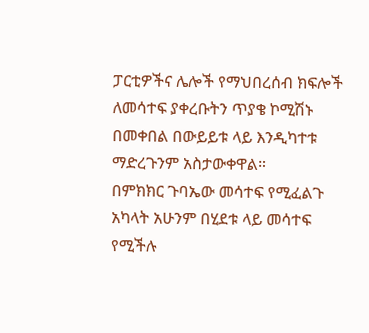ፓርቲዎችና ሌሎች የማህበረሰብ ክፍሎች ለመሳተፍ ያቀረቡትን ጥያቄ ኮሚሽኑ በመቀበል በውይይቱ ላይ እንዲካተቱ ማድረጉንም አስታውቀዋል።
በምክክር ጉባኤው መሳተፍ የሚፈልጉ አካላት አሁንም በሂደቱ ላይ መሳተፍ የሚችሉ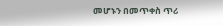መሆኑን በመጥቀስ ጥሪ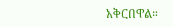አቅርበዋል።